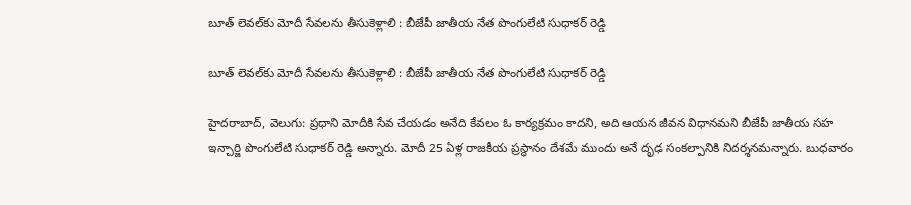బూత్ లెవల్‌‌‌‌కు మోదీ సేవలను తీసుకెళ్లాలి : బీజేపీ జాతీయ నేత పొంగులేటి సుధాకర్ రెడ్డి

బూత్ లెవల్‌‌‌‌కు మోదీ సేవలను తీసుకెళ్లాలి : బీజేపీ జాతీయ నేత పొంగులేటి సుధాకర్ రెడ్డి

హైదరాబాద్, వెలుగు: ప్రధాని మోదీకి సేవ చేయడం అనేది కేవలం ఓ కార్యక్రమం కాదని, అది ఆయన జీవన విధానమని బీజేపీ జాతీయ సహ ఇన్చార్జి పొంగులేటి సుధాకర్ రెడ్డి అన్నారు. మోదీ 25 ఏళ్ల రాజకీయ ప్రస్థానం దేశమే ముందు అనే దృఢ సంకల్పానికి నిదర్శనమన్నారు. బుధవారం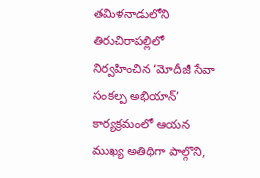తమిళనాడులోని తిరుచిరాపల్లిలో నిర్వహించిన ‘మోదీజీ సేవా సంకల్ప అభియాన్’ కార్యక్రమంలో ఆయన ముఖ్య అతిథిగా పాల్గొని,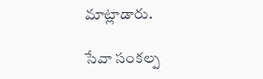మాట్లాడారు.

సేవా సంకల్ప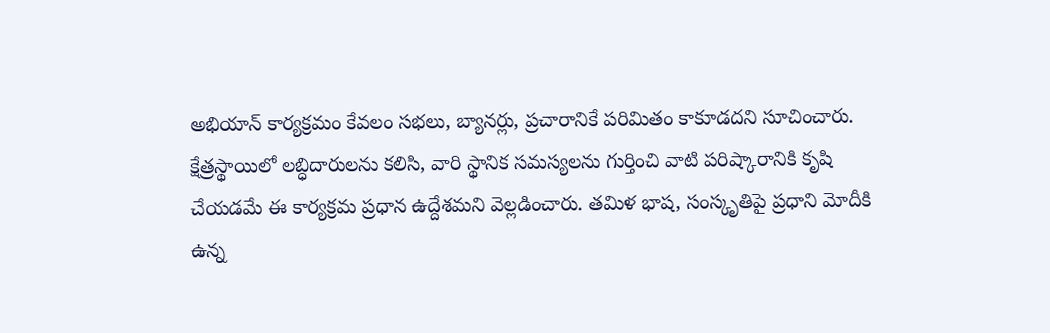అభియాన్ కార్యక్రమం కేవలం సభలు, బ్యానర్లు, ప్రచారానికే పరిమితం కాకూడదని సూచించారు. క్షేత్రస్థాయిలో లబ్ధిదారులను కలిసి, వారి స్థానిక సమస్యలను గుర్తించి వాటి పరిష్కారానికి కృషి చేయడమే ఈ కార్యక్రమ ప్రధాన ఉద్దేశమని వెల్లడించారు. తమిళ భాష, సంస్కృతిపై ప్రధాని మోదీకి ఉన్న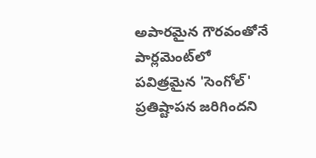అపారమైన గౌరవంతోనే పార్లమెంట్‌‌‌‌లో పవిత్రమైన 'సెంగోల్' ప్రతిష్టాపన జరిగిందని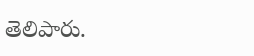తెలిపారు.